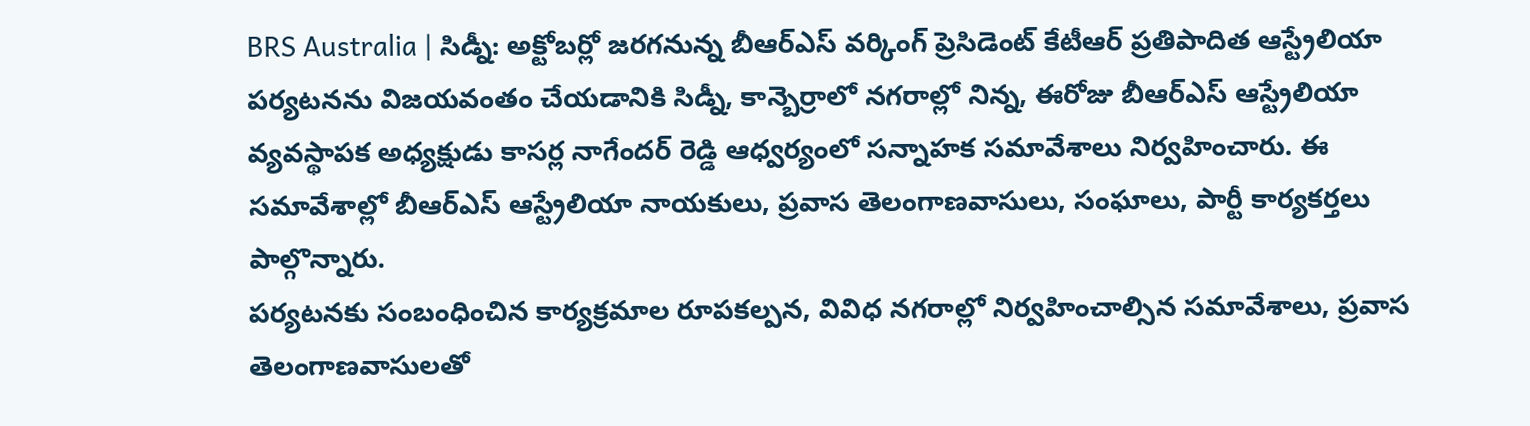BRS Australia | సిడ్నీ: అక్టోబర్లో జరగనున్న బీఆర్ఎస్ వర్కింగ్ ప్రెసిడెంట్ కేటీఆర్ ప్రతిపాదిత ఆస్ట్రేలియా పర్యటనను విజయవంతం చేయడానికి సిడ్నీ, కాన్బెర్రాలో నగరాల్లో నిన్న, ఈరోజు బీఆర్ఎస్ ఆస్ట్రేలియా వ్యవస్థాపక అధ్యక్షుడు కాసర్ల నాగేందర్ రెడ్డి ఆధ్వర్యంలో సన్నాహక సమావేశాలు నిర్వహించారు. ఈ సమావేశాల్లో బీఆర్ఎస్ ఆస్ట్రేలియా నాయకులు, ప్రవాస తెలంగాణవాసులు, సంఘాలు, పార్టీ కార్యకర్తలు పాల్గొన్నారు.
పర్యటనకు సంబంధించిన కార్యక్రమాల రూపకల్పన, వివిధ నగరాల్లో నిర్వహించాల్సిన సమావేశాలు, ప్రవాస తెలంగాణవాసులతో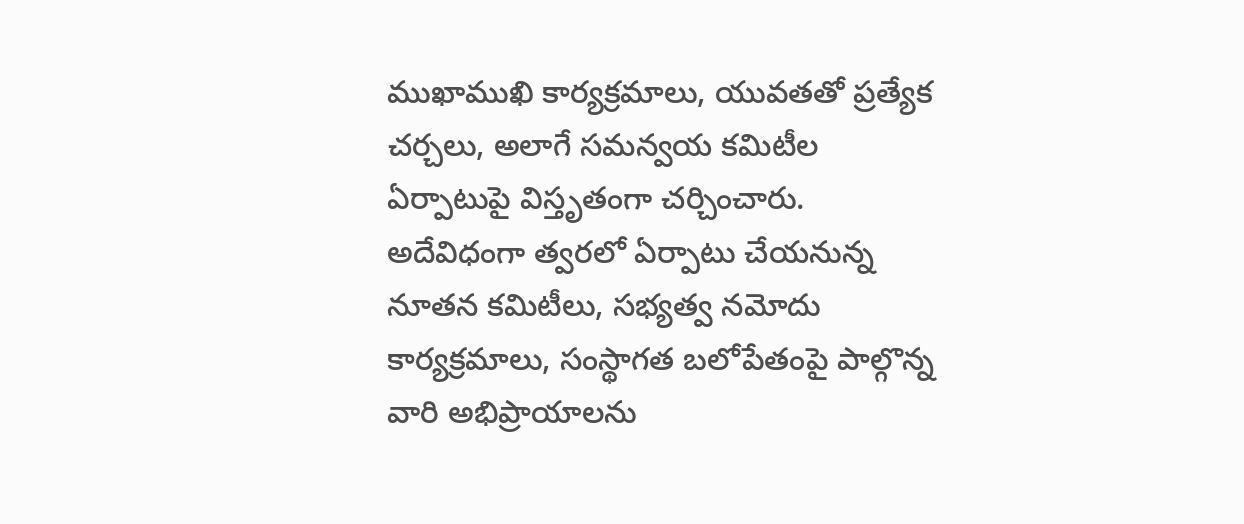ముఖాముఖి కార్యక్రమాలు, యువతతో ప్రత్యేక చర్చలు, అలాగే సమన్వయ కమిటీల ఏర్పాటుపై విస్తృతంగా చర్చించారు. అదేవిధంగా త్వరలో ఏర్పాటు చేయనున్న నూతన కమిటీలు, సభ్యత్వ నమోదు కార్యక్రమాలు, సంస్థాగత బలోపేతంపై పాల్గొన్న వారి అభిప్రాయాలను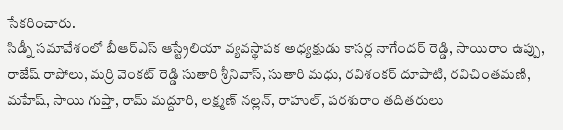సేకరించారు.
సిడ్నీ సమావేశంలో బీఆర్ఎస్ ఆస్ట్రేలియా వ్యవస్థాపక అధ్యక్షుడు కాసర్ల నాగేందర్ రెడ్డి, సాయిరాం ఉప్పు, రాజేష్ రాపోలు, మర్రి వెంకట్ రెడ్డి సుతారి శ్రీనివాస్, సుతారి మధు, రవిశంకర్ దూపాటి, రవిచింతమణి, మహేష్, సాయి గుప్తా, రామ్ మద్దూరి, లక్ష్మణ్ నల్లన్, రాహుల్, పరశురాం తదితరులు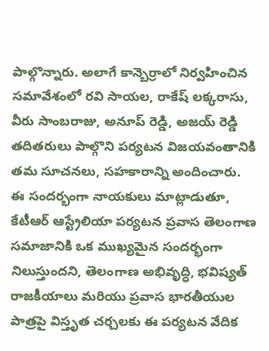పాల్గొన్నారు. అలాగే కాన్బెర్రాలో నిర్వహించిన సమావేశంలో రవి సాయల, రాకేష్ లక్కరాసు, వీరు సాంబరాజు, అనూప్ రెడ్డి, అజయ్ రెడ్డి తదితరులు పాల్గొని పర్యటన విజయవంతానికి తమ సూచనలు, సహకారాన్ని అందించారు.
ఈ సందర్భంగా నాయకులు మాట్లాడుతూ, కేటీఆర్ ఆస్ట్రేలియా పర్యటన ప్రవాస తెలంగాణ సమాజానికి ఒక ముఖ్యమైన సందర్భంగా నిలుస్తుందని, తెలంగాణ అభివృద్ధి, భవిష్యత్ రాజకీయాలు మరియు ప్రవాస భారతీయుల పాత్రపై విస్తృత చర్చలకు ఈ పర్యటన వేదిక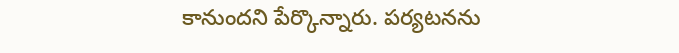కానుందని పేర్కొన్నారు. పర్యటనను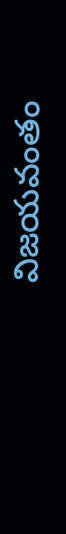విజయవంతం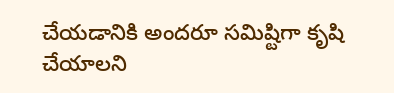చేయడానికి అందరూ సమిష్టిగా కృషి చేయాలని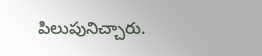పిలుపునిచ్చారు.